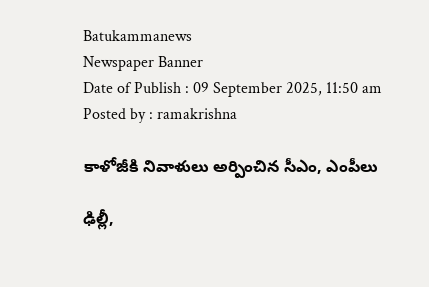Batukammanews
Newspaper Banner
Date of Publish : 09 September 2025, 11:50 am Posted by : ramakrishna

కాళోజీకి నివాళులు అర్పించిన సీఎం, ఎంపీలు

ఢిల్లీ,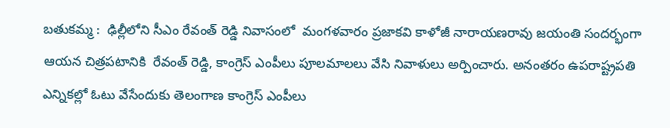బతుకమ్మ :  ఢిల్లీలోని సీఎం రేవంత్ రెడ్డి నివాసంలో  మంగళవారం ప్రజాకవి కాళోజీ నారాయణరావు జయంతి సందర్భంగా  ఆయన చిత్రపటానికి  రేవంత్ రెడ్డి, కాంగ్రెస్ ఎంపీలు పూలమాలలు వేసి నివాళులు అర్పించారు. అనంతరం ఉపరాష్ట్రపతి ఎన్నికల్లో ఓటు వేసేందుకు తెలంగాణ కాంగ్రెస్ ఎంపీలు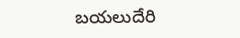బయలుదేరి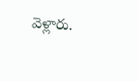వెళ్లారు.